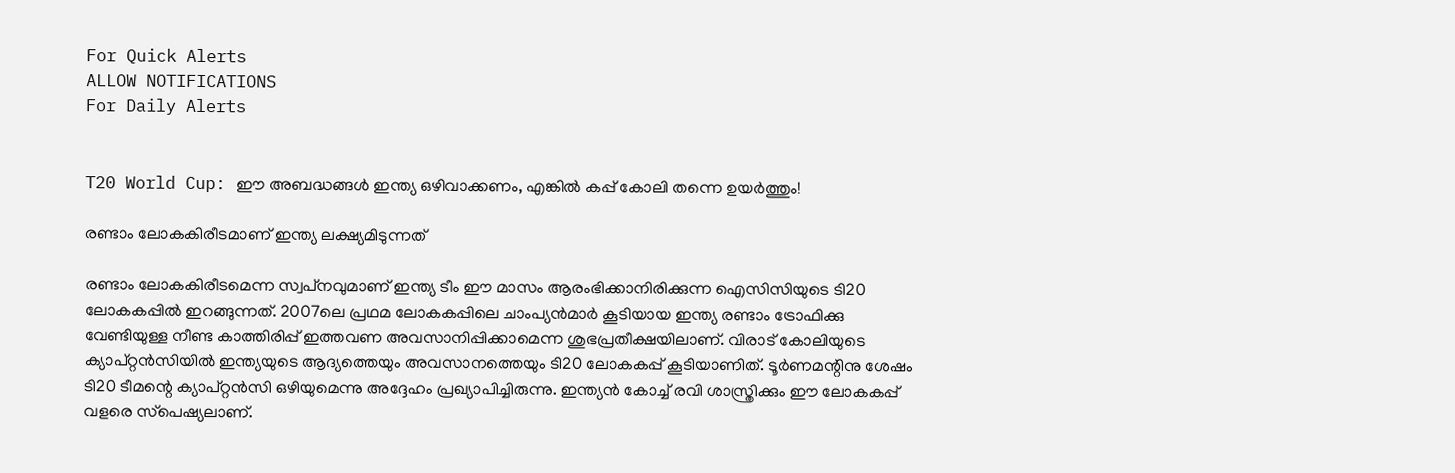For Quick Alerts
ALLOW NOTIFICATIONS
For Daily Alerts


T20 World Cup: ഈ അബദ്ധങ്ങള്‍ ഇന്ത്യ ഒഴിവാക്കണം, എങ്കില്‍ കപ്പ് കോലി തന്നെ ഉയര്‍ത്തും!

രണ്ടാം ലോകകിരീടമാണ് ഇന്ത്യ ലക്ഷ്യമിടുന്നത്

രണ്ടാം ലോകകിരീടമെന്ന സ്വപ്‌നവുമാണ് ഇന്ത്യ ടീം ഈ മാസം ആരംഭിക്കാനിരിക്കുന്ന ഐസിസിയുടെ ടി20 ലോകകപ്പില്‍ ഇറങ്ങുന്നത്. 2007ലെ പ്രഥമ ലോകകപ്പിലെ ചാംപ്യന്‍മാര്‍ കൂടിയായ ഇന്ത്യ രണ്ടാം ട്രോഫിക്കു വേണ്ടിയുള്ള നീണ്ട കാത്തിരിപ്പ് ഇത്തവണ അവസാനിപ്പിക്കാമെന്ന ശുഭപ്രതീക്ഷയിലാണ്. വിരാട് കോലിയുടെ ക്യാപ്റ്റന്‍സിയില്‍ ഇന്ത്യയുടെ ആദ്യത്തെയും അവസാനത്തെയും ടി20 ലോകകപ്പ് കൂടിയാണിത്. ടൂര്‍ണമന്റിനു ശേഷം ടി20 ടീമന്റെ ക്യാപ്റ്റന്‍സി ഒഴിയുമെന്നു അദ്ദേഹം പ്രഖ്യാപിച്ചിരുന്നു. ഇന്ത്യന്‍ കോച്ച് രവി ശാസ്ത്രിക്കും ഈ ലോകകപ്പ് വളരെ സ്‌പെഷ്യലാണ്.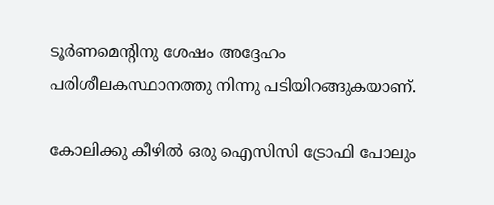ടൂര്‍ണമെന്റിനു ശേഷം അദ്ദേഹം പരിശീലകസ്ഥാനത്തു നിന്നു പടിയിറങ്ങുകയാണ്.

കോലിക്കു കീഴില്‍ ഒരു ഐസിസി ട്രോഫി പോലും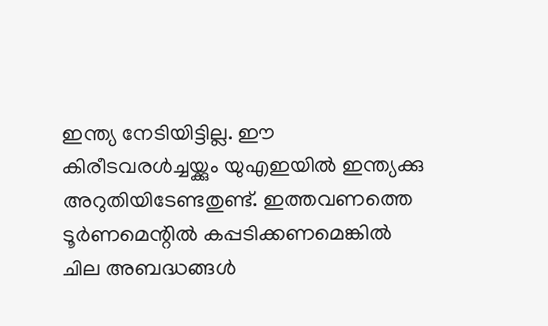ഇന്ത്യ നേടിയിട്ടില്ല. ഈ കിരീടവരള്‍ച്ചയ്ക്കും യുഎഇയില്‍ ഇന്ത്യക്കു അറുതിയിടേണ്ടതുണ്ട്. ഇത്തവണത്തെ ടൂര്‍ണമെന്റില്‍ കപ്പടിക്കണമെങ്കില്‍ ചില അബദ്ധങ്ങള്‍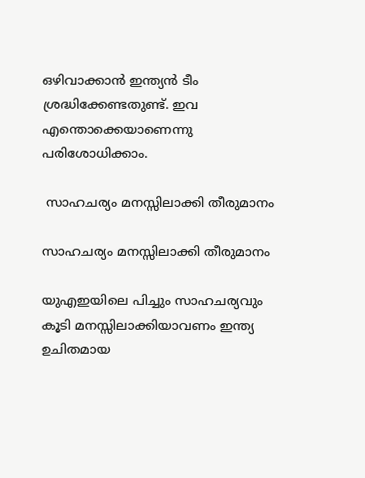ഒഴിവാക്കാന്‍ ഇന്ത്യന്‍ ടീം ശ്രദ്ധിക്കേണ്ടതുണ്ട്. ഇവ എന്തൊക്കെയാണെന്നു പരിശോധിക്കാം.

 സാഹചര്യം മനസ്സിലാക്കി തീരുമാനം

സാഹചര്യം മനസ്സിലാക്കി തീരുമാനം

യുഎഇയിലെ പിച്ചും സാഹചര്യവും കൂടി മനസ്സിലാക്കിയാവണം ഇന്ത്യ ഉചിതമായ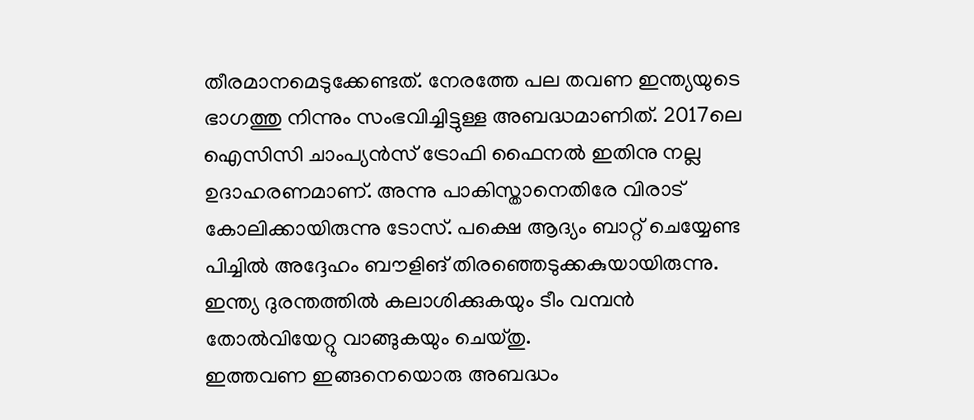തീരമാനമെടുക്കേണ്ടത്. നേരത്തേ പല തവണ ഇന്ത്യയുടെ ഭാഗത്തു നിന്നും സംഭവിച്ചിട്ടുള്ള അബദ്ധമാണിത്. 2017ലെ ഐസിസി ചാംപ്യന്‍സ് ട്രോഫി ഫൈനല്‍ ഇതിനു നല്ല ഉദാഹരണമാണ്. അന്നു പാകിസ്താനെതിരേ വിരാട് കോലിക്കായിരുന്നു ടോസ്. പക്ഷെ ആദ്യം ബാറ്റ് ചെയ്യേണ്ട പിച്ചില്‍ അദ്ദേഹം ബൗളിങ് തിരഞ്ഞെടുക്കകുയായിരുന്നു. ഇന്ത്യ ദുരന്തത്തില്‍ കലാശിക്കുകയും ടീം വമ്പന്‍ തോല്‍വിയേറ്റു വാങ്ങുകയും ചെയ്തു.
ഇത്തവണ ഇങ്ങനെയൊരു അബദ്ധം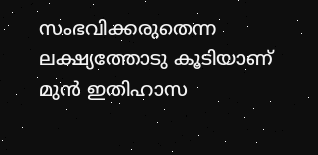സംഭവിക്കരുതെന്ന ലക്ഷ്യത്തോടു കൂടിയാണ് മുന്‍ ഇതിഹാസ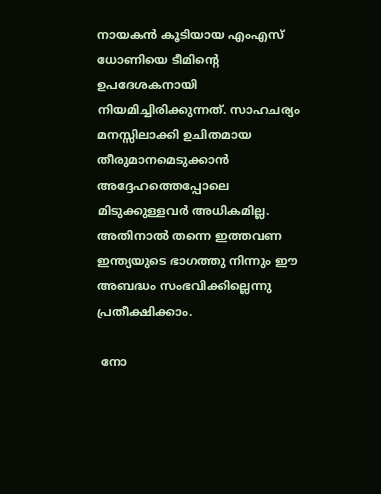നായകന്‍ കൂടിയായ എംഎസ് ധോണിയെ ടീമിന്റെ ഉപദേശകനായി നിയമിച്ചിരിക്കുന്നത്. സാഹചര്യം മനസ്സിലാക്കി ഉചിതമായ തീരുമാനമെടുക്കാന്‍ അദ്ദേഹത്തെപ്പോലെ മിടുക്കുള്ളവര്‍ അധികമില്ല. അതിനാല്‍ തന്നെ ഇത്തവണ ഇന്ത്യയുടെ ഭാഗത്തു നിന്നും ഈ അബദ്ധം സംഭവിക്കില്ലെന്നു പ്രതീക്ഷിക്കാം.

 നോ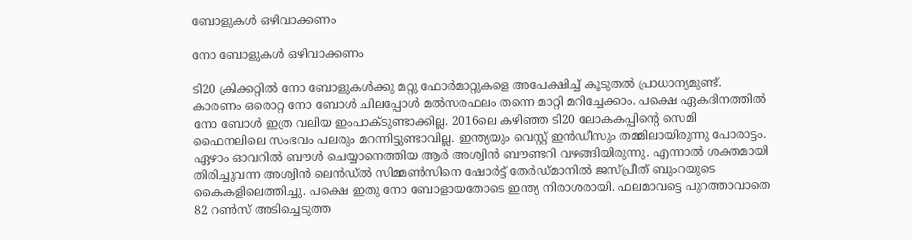ബോളുകള്‍ ഒഴിവാക്കണം

നോ ബോളുകള്‍ ഒഴിവാക്കണം

ടി20 ക്രിക്കറ്റില്‍ നോ ബോളുകള്‍ക്കു മറ്റു ഫോര്‍മാറ്റുകളെ അപേക്ഷിച്ച് കൂടുതല്‍ പ്രാധാന്യമുണ്ട്. കാരണം ഒരൊറ്റ നോ ബോള്‍ ചിലപ്പോള്‍ മല്‍സരഫലം തന്നെ മാറ്റി മറിച്ചേക്കാം. പക്ഷെ ഏകദിനത്തില്‍ നോ ബോള്‍ ഇത്ര വലിയ ഇംപാക്ടുണ്ടാക്കില്ല. 2016ലെ കഴിഞ്ഞ ടി20 ലോകകപ്പിന്റെ സെമി ഫൈനലിലെ സംഭവം പലരും മറന്നിട്ടുണ്ടാവില്ല. ഇന്ത്യയും വെസ്റ്റ് ഇന്‍ഡീസും തമ്മിലായിരുന്നു പോരാട്ടം. ഏഴാം ഓവറില്‍ ബൗള്‍ ചെയ്യാനെത്തിയ ആര്‍ അശ്വിന്‍ ബൗണ്ടറി വഴങ്ങിയിരുന്നു. എന്നാല്‍ ശക്തമായി തിരിച്ചുവന്ന അശ്വിന്‍ ലെന്‍ഡ്ല്‍ സിമ്മണ്‍സിനെ ഷോര്‍ട്ട് തേര്‍ഡ്മാനില്‍ ജസ്പ്രീത് ബുംറയുടെ കൈകളിലെത്തിച്ചു. പക്ഷെ ഇതു നോ ബോളായതോടെ ഇന്ത്യ നിരാശരായി. ഫലമാവട്ടെ പുറത്താവാതെ 82 റണ്‍സ് അടിച്ചെടുത്ത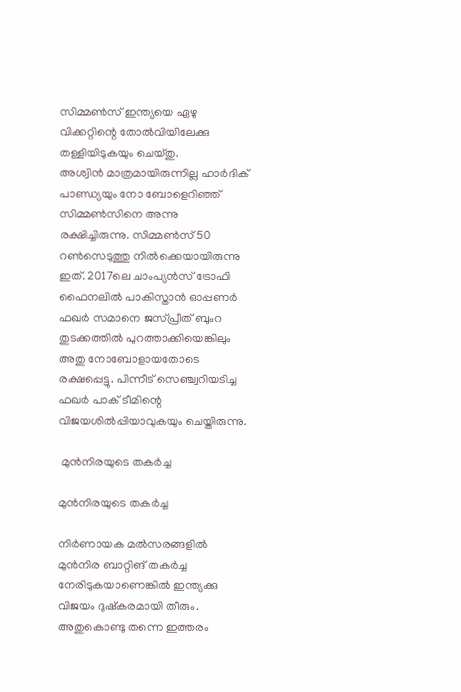സിമ്മണ്‍സ് ഇന്ത്യയെ ഏഴു വിക്കറ്റിന്റെ തോല്‍വിയിലേക്കു തള്ളിയിടുകയും ചെയ്തു.
അശ്വിന്‍ മാത്രമായിരുന്നില്ല ഹാര്‍ദിക് പാണ്ഡ്യയും നോ ബോളെറിഞ്ഞ് സിമ്മണ്‍സിനെ അന്നു രക്ഷിച്ചിരുന്നു. സിമ്മണ്‍സ് 50 റണ്‍സെടുത്തു നില്‍ക്കെയായിരുന്നു ഇത്. 2017ലെ ചാംപ്യന്‍സ് ട്രോഫി ഫൈനലില്‍ പാകിസ്താന്‍ ഓപ്പണര്‍ ഫഖര്‍ സമാനെ ജസ്പ്രീത് ബുംറ തുടക്കത്തില്‍ പുറത്താക്കിയെങ്കിലും അതു നോബോളായതോടെ രക്ഷപ്പെട്ടു. പിന്നീട് സെഞ്ച്വറിയടിച്ച ഫഖര്‍ പാക് ടീമിന്റെ വിജയശില്‍പ്പിയാവുകയും ചെയ്തിരുന്നു.

 മുന്‍നിരയുടെ തകര്‍ച്ച

മുന്‍നിരയുടെ തകര്‍ച്ച

നിര്‍ണായക മല്‍സരങ്ങളില്‍ മുന്‍നിര ബാറ്റിങ് തകര്‍ച്ച നേരിടുകയാണെങ്കില്‍ ഇന്ത്യക്കു വിജയം ദുഷ്‌കരമായി തീരും. അതുകൊണ്ടു തന്നെ ഇത്തരം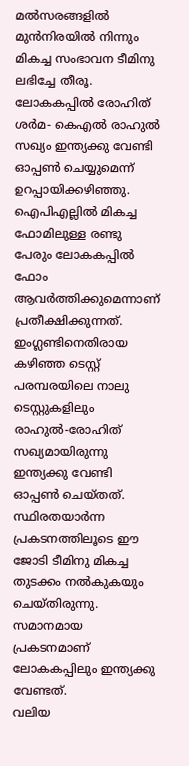മല്‍സരങ്ങളില്‍ മുന്‍നിരയില്‍ നിന്നും മികച്ച സംഭാവന ടീമിനു ലഭിച്ചേ തീരൂ. ലോകകപ്പില്‍ രോഹിത് ശര്‍മ- കെഎല്‍ രാഹുല്‍ സഖ്യം ഇന്ത്യക്കു വേണ്ടി ഓപ്പണ്‍ ചെയ്യുമെന്ന് ഉറപ്പായിക്കഴിഞ്ഞു. ഐപിഎല്ലില്‍ മികച്ച ഫോമിലുള്ള രണ്ടു പേരും ലോകകപ്പില്‍ ഫോം ആവര്‍ത്തിക്കുമെന്നാണ് പ്രതീക്ഷിക്കുന്നത്.
ഇംഗ്ലണ്ടിനെതിരായ കഴിഞ്ഞ ടെസ്റ്റ് പരമ്പരയിലെ നാലു ടെസ്റ്റുകളിലും രാഹുല്‍-രോഹിത് സഖ്യമായിരുന്നു ഇന്ത്യക്കു വേണ്ടി ഓപ്പണ്‍ ചെയ്തത്. സ്ഥിരതയാര്‍ന്ന പ്രകടനത്തിലൂടെ ഈ ജോടി ടീമിനു മികച്ച തുടക്കം നല്‍കുകയും ചെയ്തിരുന്നു. സമാനമായ പ്രകടനമാണ് ലോകകപ്പിലും ഇന്ത്യക്കു വേണ്ടത്.
വലിയ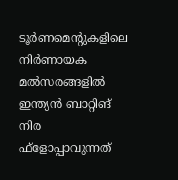ടൂര്‍ണമെന്റുകളിലെ നിര്‍ണായക മല്‍സരങ്ങളില്‍ ഇന്ത്യന്‍ ബാറ്റിങ് നിര ഫ്‌ളോപ്പാവുന്നത്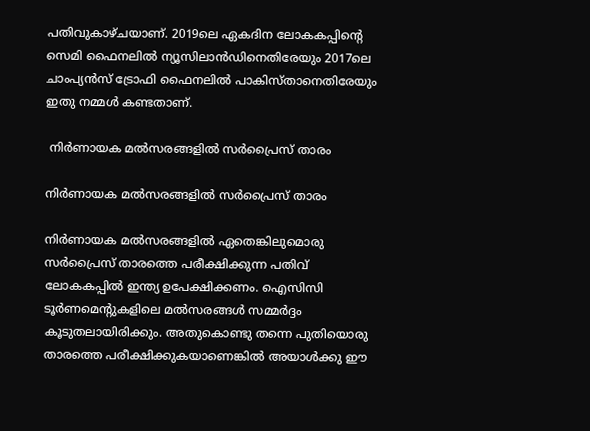പതിവുകാഴ്ചയാണ്. 2019ലെ ഏകദിന ലോകകപ്പിന്റെ സെമി ഫൈനലില്‍ ന്യൂസിലാന്‍ഡിനെതിരേയും 2017ലെ ചാംപ്യന്‍സ് ട്രോഫി ഫൈനലില്‍ പാകിസ്താനെതിരേയും ഇതു നമ്മള്‍ കണ്ടതാണ്.

 നിര്‍ണായക മല്‍സരങ്ങളില്‍ സര്‍പ്രൈസ് താരം

നിര്‍ണായക മല്‍സരങ്ങളില്‍ സര്‍പ്രൈസ് താരം

നിര്‍ണായക മല്‍സരങ്ങളില്‍ ഏതെങ്കിലുമൊരു സര്‍പ്രൈസ് താരത്തെ പരീക്ഷിക്കുന്ന പതിവ് ലോകകപ്പില്‍ ഇന്ത്യ ഉപേക്ഷിക്കണം. ഐസിസി ടൂര്‍ണമെന്റുകളിലെ മല്‍സരങ്ങള്‍ സമ്മര്‍ദ്ദം കൂടുതലായിരിക്കും. അതുകൊണ്ടു തന്നെ പുതിയൊരു താരത്തെ പരീക്ഷിക്കുകയാണെങ്കില്‍ അയാള്‍ക്കു ഈ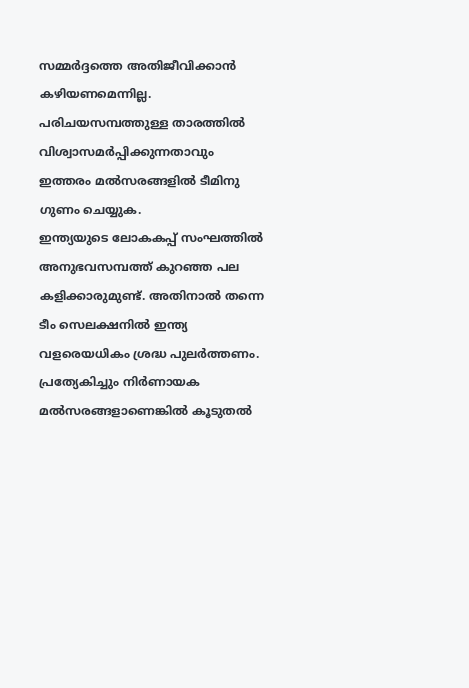സമ്മര്‍ദ്ദത്തെ അതിജീവിക്കാന്‍ കഴിയണമെന്നില്ല. പരിചയസമ്പത്തുള്ള താരത്തില്‍ വിശ്വാസമര്‍പ്പിക്കുന്നതാവും ഇത്തരം മല്‍സരങ്ങളില്‍ ടീമിനു ഗുണം ചെയ്യുക.
ഇന്ത്യയുടെ ലോകകപ്പ് സംഘത്തില്‍ അനുഭവസമ്പത്ത് കുറഞ്ഞ പല കളിക്കാരുമുണ്ട്. അതിനാല്‍ തന്നെ ടീം സെലക്ഷനില്‍ ഇന്ത്യ വളരെയധികം ശ്രദ്ധ പുലര്‍ത്തണം. പ്രത്യേകിച്ചും നിര്‍ണായക മല്‍സരങ്ങളാണെങ്കില്‍ കൂടുതല്‍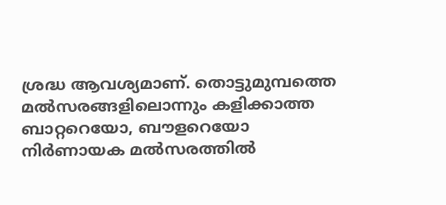ശ്രദ്ധ ആവശ്യമാണ്. തൊട്ടുമുമ്പത്തെ മല്‍സരങ്ങളിലൊന്നും കളിക്കാത്ത ബാറ്ററെയോ, ബൗളറെയോ നിര്‍ണായക മല്‍സരത്തില്‍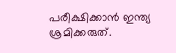പരീക്ഷിക്കാന്‍ ഇന്ത്യ ശ്രമിക്കരുത്.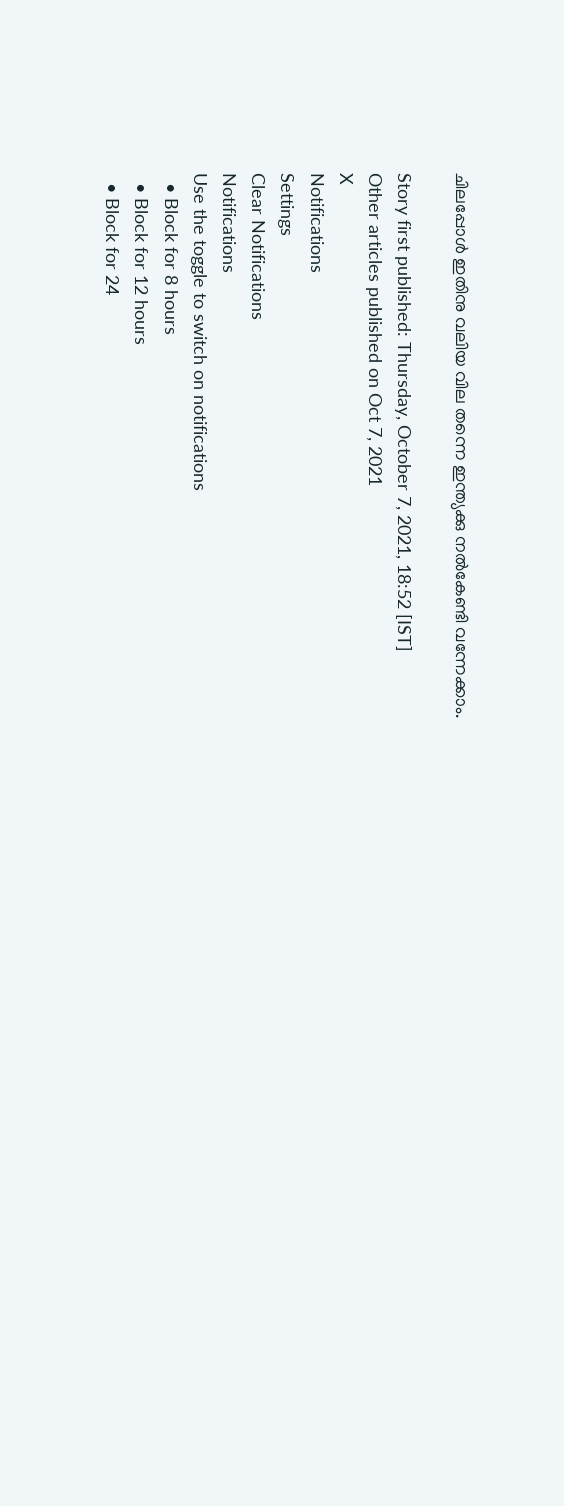ചിലപ്പോള്‍ ഇതിനു വലിയ വില തന്നെ ഇന്ത്യക്കു നല്‍കേണ്ടി വന്നേക്കാം.

Story first published: Thursday, October 7, 2021, 18:52 [IST]
Other articles published on Oct 7, 2021
X
Notifications
Settings
Clear Notifications
Notifications
Use the toggle to switch on notifications
  • Block for 8 hours
  • Block for 12 hours
  • Block for 24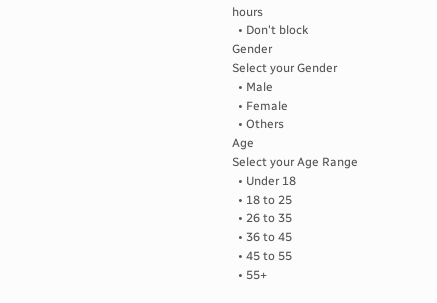hours
  • Don't block
Gender
Select your Gender
  • Male
  • Female
  • Others
Age
Select your Age Range
  • Under 18
  • 18 to 25
  • 26 to 35
  • 36 to 45
  • 45 to 55
  • 55+